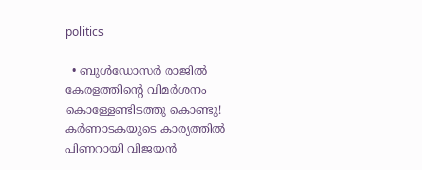politics

  • ബുള്‍ഡോസര്‍ രാജില്‍ കേരളത്തിന്റെ വിമര്‍ശനം കൊള്ളേണ്ടിടത്തു കൊണ്ടു! കര്‍ണാടകയുടെ കാര്യത്തില്‍ പിണറായി വിജയന്‍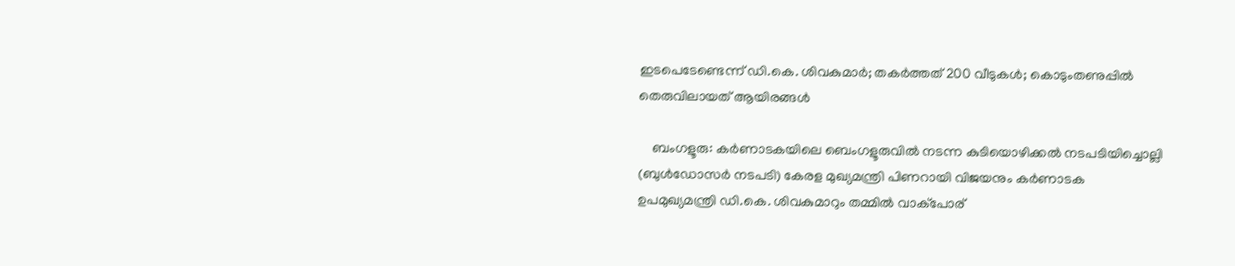ഇടപെടേണ്ടെന്ന് ഡി.കെ. ശിവകുമാര്‍; തകര്‍ത്തത് 200 വീടുകള്‍; കൊടുംതണുപ്പില്‍ തെരുവിലായത് ആയിരങ്ങള്‍

    ബംഗളൂരു: കര്‍ണാടകയിലെ ബെംഗളൂരുവില്‍ നടന്ന കുടിയൊഴിക്കല്‍ നടപടിയിച്ചൊല്ലി (ബുള്‍ഡോസര്‍ നടപടി) കേരള മുഖ്യമന്ത്രി പിണറായി വിജയനും കര്‍ണാടക ഉപമുഖ്യമന്ത്രി ഡി.കെ. ശിവകുമാറും തമ്മില്‍ വാക്‌പോര്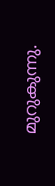മുറുകുന്നു.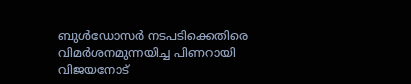ബുള്‍ഡോസര്‍ നടപടിക്കെതിരെ വിമര്‍ശനമുന്നയിച്ച പിണറായി വിജയനോട്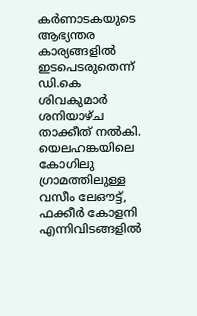കര്‍ണാടകയുടെ ആഭ്യന്തര കാര്യങ്ങളില്‍ ഇടപെടരുതെന്ന് ഡി.കെ ശിവകുമാര്‍ ശനിയാഴ്ച താക്കീത് നല്‍കി. യെലഹങ്കയിലെ കോഗിലു ഗ്രാമത്തിലുള്ള വസീം ലേഔട്ട്, ഫക്കീര്‍ കോളനി എന്നിവിടങ്ങളില്‍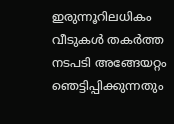ഇരുന്നൂറിലധികം വീടുകള്‍ തകര്‍ത്ത നടപടി അങ്ങേയറ്റം ഞെട്ടിപ്പിക്കുന്നതും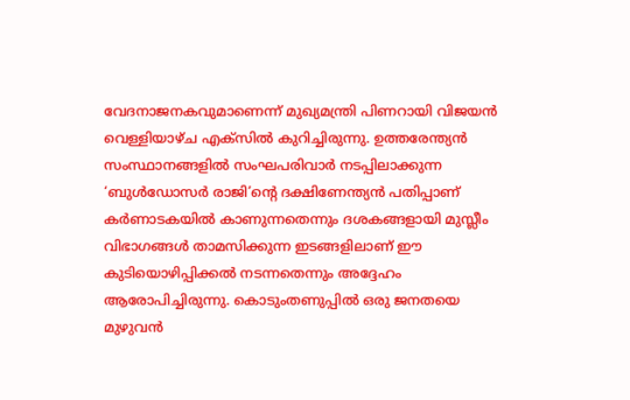വേദനാജനകവുമാണെന്ന് മുഖ്യമന്ത്രി പിണറായി വിജയന്‍ വെള്ളിയാഴ്ച എക്‌സില്‍ കുറിച്ചിരുന്നു. ഉത്തരേന്ത്യന്‍ സംസ്ഥാനങ്ങളില്‍ സംഘപരിവാര്‍ നടപ്പിലാക്കുന്ന ‘ബുള്‍ഡോസര്‍ രാജി’ന്റെ ദക്ഷിണേന്ത്യന്‍ പതിപ്പാണ് കര്‍ണാടകയില്‍ കാണുന്നതെന്നും ദശകങ്ങളായി മുസ്ലീം വിഭാഗങ്ങള്‍ താമസിക്കുന്ന ഇടങ്ങളിലാണ് ഈ കുടിയൊഴിപ്പിക്കല്‍ നടന്നതെന്നും അദ്ദേഹം ആരോപിച്ചിരുന്നു. കൊടുംതണുപ്പില്‍ ഒരു ജനതയെ മുഴുവന്‍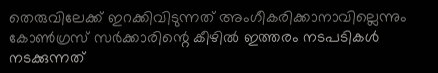തെരുവിലേക്ക് ഇറക്കിവിടുന്നത് അംഗീകരിക്കാനാവില്ലെന്നും കോണ്‍ഗ്രസ് സര്‍ക്കാരിന്റെ കീഴില്‍ ഇത്തരം നടപടികള്‍ നടക്കുന്നത്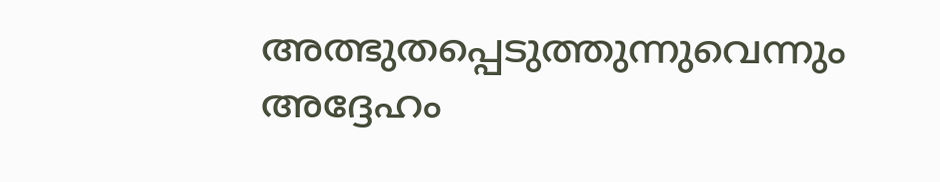അത്ഭുതപ്പെടുത്തുന്നുവെന്നും അദ്ദേഹം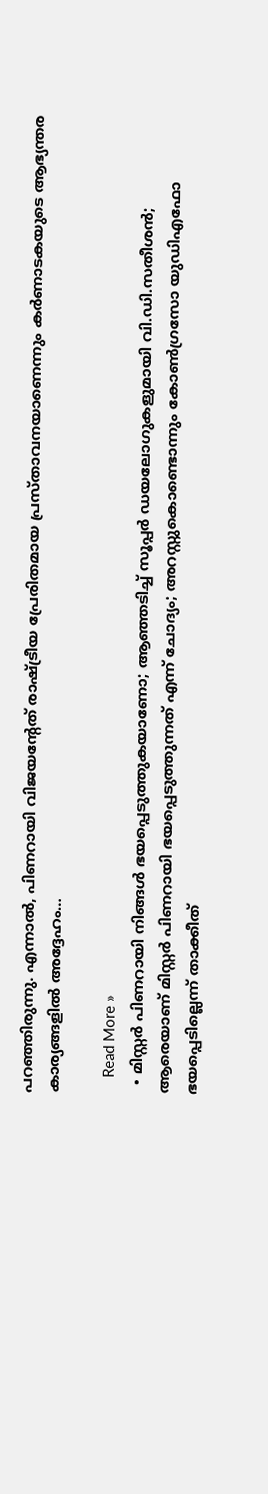പറഞ്ഞിരുന്നു. എന്നാല്‍, പിണറായി വിജയന്റേത് രാഷ്ട്രീയ പ്രേരിതമായ പ്രസ്താവനയാണെന്നും കര്‍ണാടകയുടെ ആഭ്യന്തര കാര്യങ്ങളില്‍ അദ്ദേഹം…

    Read More »
  • മിസ്റ്റര്‍ പിണറായി നിങ്ങള്‍ ഭയപ്പെടുത്തുകയാണോ; ആഞ്ഞടിച്ച് സൂപ്പര്‍ ഡയലോഗുകളുമായി വി.ഡി.സതീശന്‍; ആരെയാണ് മിസ്റ്റര്‍ പിണറായി ഭയപ്പെടുത്തുന്നത് എന്ന് ചോദ്യം; അറസ്റ്റുകൊണ്ടൊന്നും കോണ്‍ഗ്രസോ യുഡിഎഫോ ഭയപ്പെടില്ലെന്ന് താക്കീത്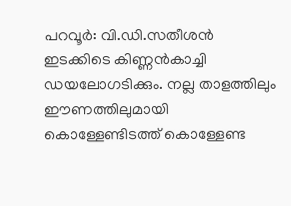പറവൂര്‍: വി.ഡി.സതീശന്‍ ഇടക്കിടെ കിണ്ണന്‍കാച്ചി ഡയലോഗടിക്കും. നല്ല താളത്തിലും ഈണത്തിലുമായി കൊള്ളേണ്ടിടത്ത് കൊള്ളേണ്ട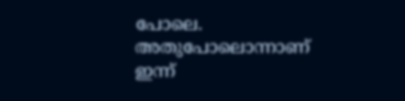പോലെ. അതുപോലൊന്നാണ് ഇന്ന്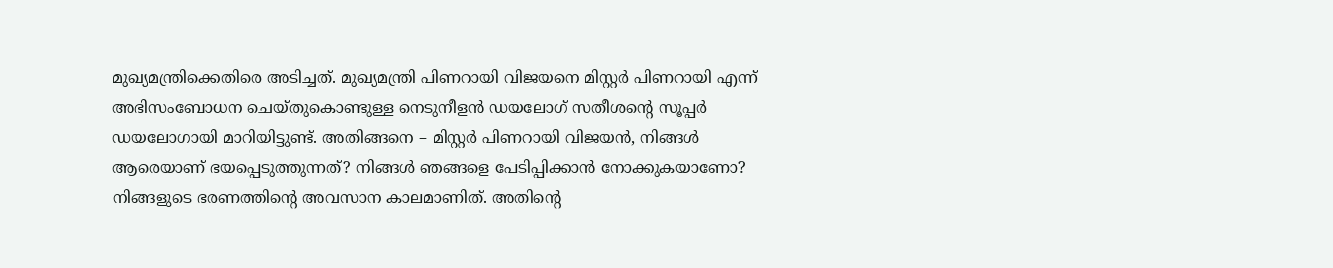മുഖ്യമന്ത്രിക്കെതിരെ അടിച്ചത്. മുഖ്യമന്ത്രി പിണറായി വിജയനെ മിസ്റ്റര്‍ പിണറായി എന്ന് അഭിസംബോധന ചെയ്തുകൊണ്ടുള്ള നെടുനീളന്‍ ഡയലോഗ് സതീശന്റെ സൂപ്പര്‍ ഡയലോഗായി മാറിയിട്ടുണ്ട്. അതിങ്ങനെ – മിസ്റ്റര്‍ പിണറായി വിജയന്‍, നിങ്ങള്‍ ആരെയാണ് ഭയപ്പെടുത്തുന്നത്? നിങ്ങള്‍ ഞങ്ങളെ പേടിപ്പിക്കാന്‍ നോക്കുകയാണോ? നിങ്ങളുടെ ഭരണത്തിന്റെ അവസാന കാലമാണിത്. അതിന്റെ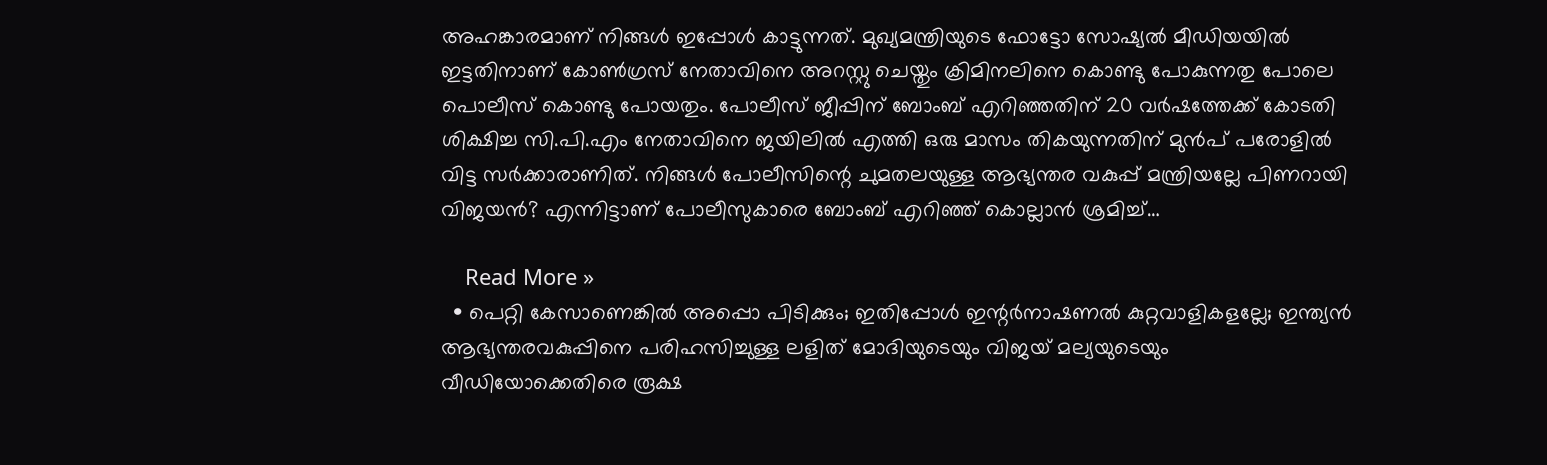അഹങ്കാരമാണ് നിങ്ങള്‍ ഇപ്പോള്‍ കാട്ടുന്നത്. മുഖ്യമന്ത്രിയുടെ ഫോട്ടോ സോഷ്യല്‍ മീഡിയയില്‍ ഇട്ടതിനാണ് കോണ്‍ഗ്രസ് നേതാവിനെ അറസ്റ്റു ചെയ്തും ക്രിമിനലിനെ കൊണ്ടു പോകുന്നതു പോലെ പൊലീസ് കൊണ്ടു പോയതും. പോലീസ് ജീപ്പിന് ബോംബ് എറിഞ്ഞതിന് 20 വര്‍ഷത്തേക്ക് കോടതി ശിക്ഷിച്ച സി.പി.എം നേതാവിനെ ജയിലില്‍ എത്തി ഒരു മാസം തികയുന്നതിന് മുന്‍പ് പരോളില്‍ വിട്ട സര്‍ക്കാരാണിത്. നിങ്ങള്‍ പോലീസിന്റെ ചുമതലയുള്ള ആഭ്യന്തര വകുപ്പ് മന്ത്രിയല്ലേ പിണറായി വിജയന്‍? എന്നിട്ടാണ് പോലീസുകാരെ ബോംബ് എറിഞ്ഞ് കൊല്ലാന്‍ ശ്രമിച്ച്…

    Read More »
  • പെറ്റി കേസാണെങ്കില്‍ അപ്പൊ പിടിക്കും; ഇതിപ്പോള്‍ ഇന്റര്‍നാഷണല്‍ കുറ്റവാളികളല്ലേ; ഇന്ത്യന്‍ ആഭ്യന്തരവകുപ്പിനെ പരിഹസിച്ചുള്ള ലളിത് മോദിയുടെയും വിജയ് മല്യയുടെയും വീഡിയോക്കെതിരെ രൂക്ഷ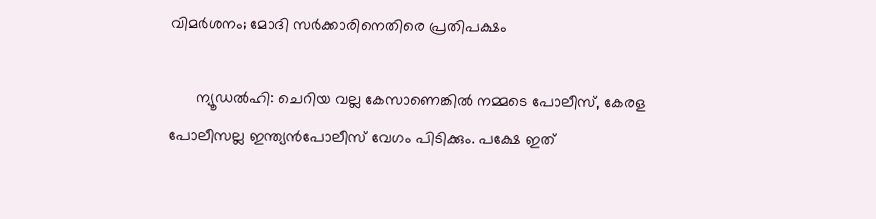വിമര്‍ശനം; മോദി സര്‍ക്കാരിനെതിരെ പ്രതിപക്ഷം

      ന്യൂഡല്‍ഹി: ചെറിയ വല്ല കേസാണെങ്കില്‍ നമ്മടെ പോലീസ്, കേരള പോലീസല്ല ഇന്ത്യന്‍പോലീസ് വേഗം പിടിക്കും. പക്ഷേ ഇത്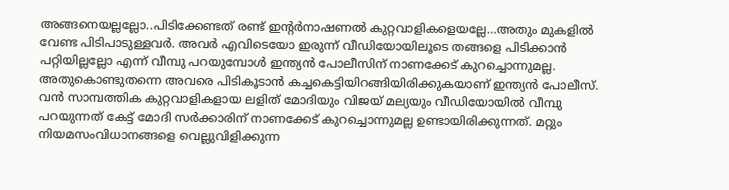അങ്ങനെയല്ലല്ലോ..പിടിക്കേണ്ടത് രണ്ട് ഇന്റര്‍നാഷണല്‍ കുറ്റവാളികളെയല്ലേ…അതും മുകളില്‍ വേണ്ട പിടിപാടുള്ളവര്‍. അവര്‍ എവിടെയോ ഇരുന്ന് വീഡിയോയിലൂടെ തങ്ങളെ പിടിക്കാന്‍ പറ്റിയില്ലല്ലോ എന്ന് വീമ്പു പറയുമ്പോള്‍ ഇന്ത്യന്‍ പോലീസിന് നാണക്കേട് കുറച്ചൊന്നുമല്ല. അതുകൊണ്ടുതന്നെ അവരെ പിടികൂടാന്‍ കച്ചകെട്ടിയിറങ്ങിയിരിക്കുകയാണ് ഇന്ത്യന്‍ പോലീസ്. വന്‍ സാമ്പത്തിക കുറ്റവാളികളായ ലളിത് മോദിയും വിജയ് മല്യയും വീഡിയോയില്‍ വീമ്പു പറയുന്നത് കേട്ട് മോദി സര്‍ക്കാരിന് നാണക്കേട് കുറച്ചൊന്നുമല്ല ഉണ്ടായിരിക്കുന്നത്. മറ്റും നിയമസംവിധാനങ്ങളെ വെല്ലുവിളിക്കുന്ന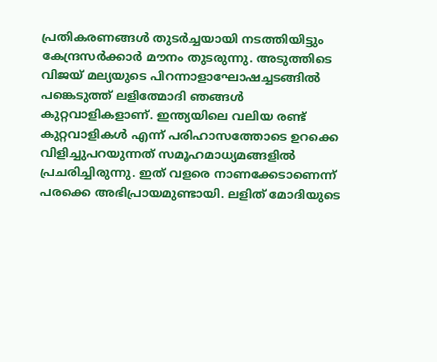പ്രതികരണങ്ങള്‍ തുടര്‍ച്ചയായി നടത്തിയിട്ടും കേന്ദ്രസര്‍ക്കാര്‍ മൗനം തുടരുന്നു. അടുത്തിടെ വിജയ് മല്യയുടെ പിറന്നാളാഘോഷച്ചടങ്ങില്‍ പങ്കെടുത്ത് ലളിത്മോദി ഞങ്ങള്‍ കുറ്റവാളികളാണ്. ഇന്ത്യയിലെ വലിയ രണ്ട് കുറ്റവാളികള്‍ എന്ന് പരിഹാസത്തോടെ ഉറക്കെ വിളിച്ചുപറയുന്നത് സമൂഹമാധ്യമങ്ങളില്‍ പ്രചരിച്ചിരുന്നു. ഇത് വളരെ നാണക്കേടാണെന്ന് പരക്കെ അഭിപ്രായമുണ്ടായി. ലളിത് മോദിയുടെ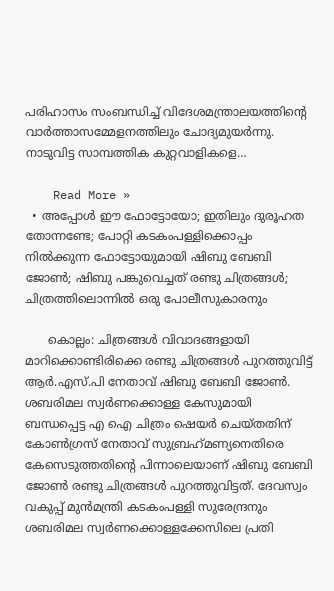പരിഹാസം സംബന്ധിച്ച് വിദേശമന്ത്രാലയത്തിന്റെ വാര്‍ത്താസമ്മേളനത്തിലും ചോദ്യമുയര്‍ന്നു. നാടുവിട്ട സാമ്പത്തിക കുറ്റവാളികളെ…

    Read More »
  • അപ്പോള്‍ ഈ ഫോട്ടോയോ; ഇതിലും ദുരൂഹത തോന്നണ്ടേ; പോറ്റി കടകംപള്ളിക്കൊപ്പം നില്‍ക്കുന്ന ഫോട്ടോയുമായി ഷിബു ബേബി ജോണ്‍; ഷിബു പങ്കുവെച്ചത് രണ്ടു ചിത്രങ്ങള്‍; ചിത്രത്തിലൊന്നില്‍ ഒരു പോലീസുകാരനും

      കൊല്ലം: ചിത്രങ്ങള്‍ വിവാദങ്ങളായി മാറിക്കൊണ്ടിരിക്കെ രണ്ടു ചിത്രങ്ങള്‍ പുറത്തുവിട്ട് ആര്‍.എസ്.പി നേതാവ് ഷിബു ബേബി ജോണ്‍. ശബരിമല സ്വര്‍ണക്കൊള്ള കേസുമായി ബന്ധപ്പെട്ട എ ഐ ചിത്രം ഷെയര്‍ ചെയ്തതിന് കോണ്‍ഗ്രസ് നേതാവ് സുബ്രഹ്‌മണ്യനെതിരെ കേസെടുത്തതിന്റെ പിന്നാലെയാണ് ഷിബു ബേബി ജോണ്‍ രണ്ടു ചിത്രങ്ങള്‍ പുറത്തുവിട്ടത്. ദേവസ്വം വകുപ്പ് മുന്‍മന്ത്രി കടകംപള്ളി സുരേന്ദ്രനും ശബരിമല സ്വര്‍ണക്കൊള്ളക്കേസിലെ പ്രതി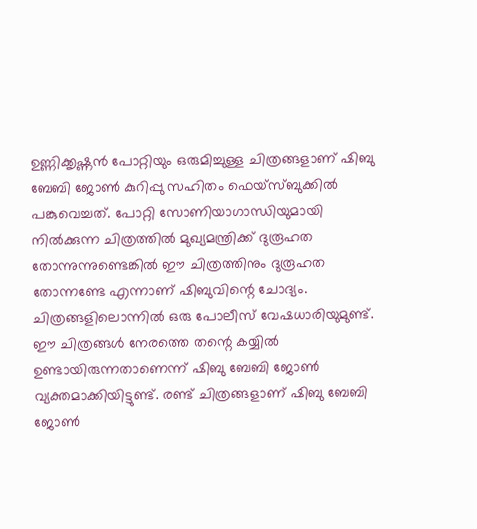ഉണ്ണിക്കൃഷ്ണന്‍ പോറ്റിയും ഒരുമിച്ചുള്ള ചിത്രങ്ങളാണ് ഷിബു ബേബി ജോണ്‍ കുറിപ്പു സഹിതം ഫെയ്സ്ബുക്കില്‍ പങ്കുവെച്ചത്. പോറ്റി സോണിയാഗാന്ധിയുമായി നില്‍ക്കുന്ന ചിത്രത്തില്‍ മുഖ്യമന്ത്രിക്ക് ദുരൂഹത തോന്നുന്നുണ്ടെങ്കില്‍ ഈ ചിത്രത്തിനും ദുരൂഹത തോന്നണ്ടേ എന്നാണ് ഷിബുവിന്റെ ചോദ്യം. ചിത്രങ്ങളിലൊന്നില്‍ ഒരു പോലീസ് വേഷധാരിയുമുണ്ട്. ഈ ചിത്രങ്ങള്‍ നേരത്തെ തന്റെ കയ്യില്‍ ഉണ്ടായിരുന്നതാണെന്ന് ഷിബു ബേബി ജോണ്‍ വ്യക്തമാക്കിയിട്ടുണ്ട്. രണ്ട് ചിത്രങ്ങളാണ് ഷിബു ബേബി ജോണ്‍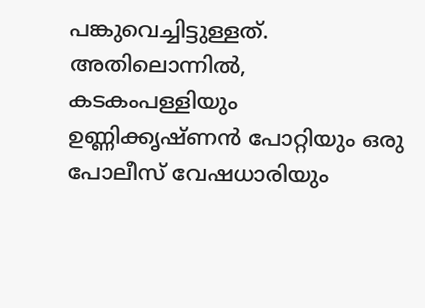പങ്കുവെച്ചിട്ടുള്ളത്. അതിലൊന്നില്‍, കടകംപള്ളിയും ഉണ്ണിക്കൃഷ്ണന്‍ പോറ്റിയും ഒരു പോലീസ് വേഷധാരിയും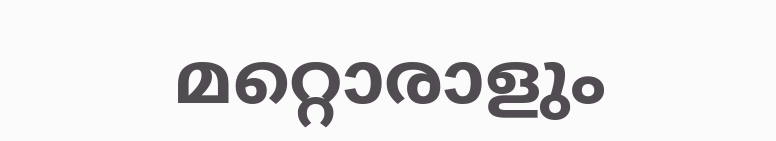മറ്റൊരാളും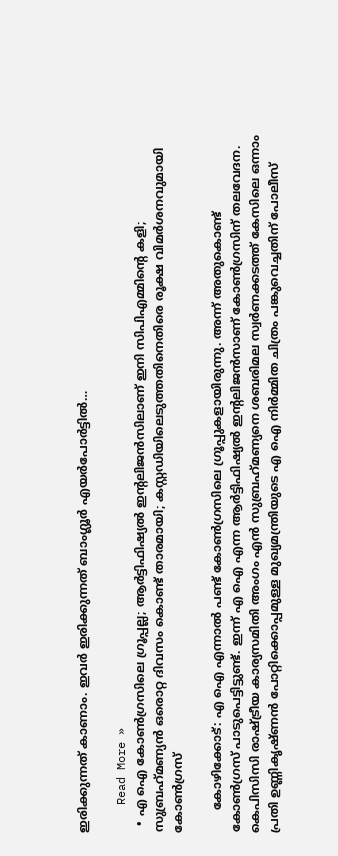ഇരിക്കുന്നത് കാണാം. ഇവര്‍ ഇരിക്കുന്നത് ബാംഗ്ലൂര്‍ എയര്‍പോര്‍ട്ടില്‍…

    Read More »
  • എ ഐ കോണ്‍ഗ്രസിലെ ഗ്രൂപ്പല്ല; ആര്‍ട്ടിഫിഷ്യല്‍ ഇന്റലിജന്‍സിലാണ് ഇനി സിപിഎമ്മിന്റെ കളി; സുബ്രഹ്‌മണ്യന്‍ ഒരൊറ്റ ദിവസം കൊണ്ട് താരമായി; കസ്റ്റഡിയിലെടുത്തതിനെതിരെ രൂക്ഷ വിമര്‍ശനവുമായി കോണ്‍ഗ്രസ്

      കോഴിക്കോട്: എ ഐ എന്നാല്‍ പണ്ട് കോണ്‍ഗ്രസിലെ ഗ്രൂപ്പുകളായിരുന്നു. അന്ന് അതുകൊണ്ട് കോണ്‍ഗ്രസ് പാടുപെട്ടിട്ടുണ്ട്. ഇന്ന് എ ഐ എന്ന ആര്‍ട്ടിഫിഷ്യല്‍ ഇന്റലിജന്‍സാണ് കോണ്‍ഗ്രസിന് തലവേദന. കെപിസിസി രാഷ്ട്രീയ കാര്യസമിതി അംഗം എന്‍ സുബ്രഹ്‌മണ്യനെ ശബരിമല സ്വര്‍ണക്കടത്ത് കേസിലെ ഒന്നാം പ്രതി ഉണ്ണികൃഷ്ണന്‍ പോറ്റിക്കൊപ്പമുള്ള മുഖ്യമന്ത്രിയുടെ എ ഐ നിര്‍മ്മിത ചിത്രം പങ്കുവെച്ചതിന് പോലീസ്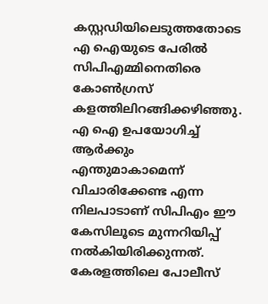കസ്റ്റഡിയിലെടുത്തതോടെ എ ഐയുടെ പേരില്‍ സിപിഎമ്മിനെതിരെ കോണ്‍ഗ്രസ് കളത്തിലിറങ്ങിക്കഴിഞ്ഞു. എ ഐ ഉപയോഗിച്ച് ആര്‍ക്കും എന്തുമാകാമെന്ന് വിചാരിക്കേണ്ട എന്ന നിലപാടാണ് സിപിഎം ഈ കേസിലൂടെ മുന്നറിയിപ്പ് നല്‍കിയിരിക്കുന്നത്. കേരളത്തിലെ പോലീസ്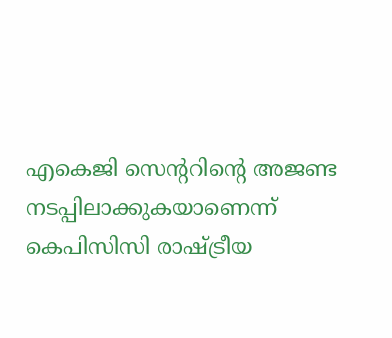എകെജി സെന്ററിന്റെ അജണ്ട നടപ്പിലാക്കുകയാണെന്ന് കെപിസിസി രാഷ്ട്രീയ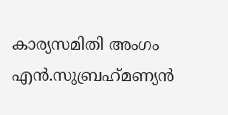കാര്യസമിതി അംഗം എന്‍.സുബ്രഹ്‌മണ്യന്‍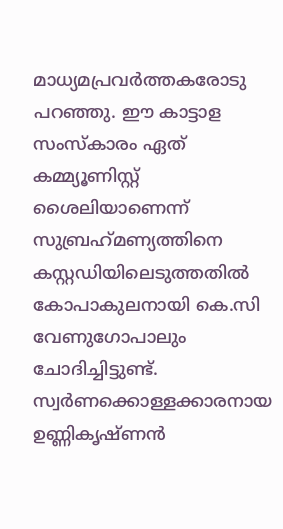മാധ്യമപ്രവര്‍ത്തകരോടു പറഞ്ഞു. ഈ കാട്ടാള സംസ്‌കാരം ഏത് കമ്മ്യൂണിസ്റ്റ് ശൈലിയാണെന്ന് സുബ്രഹ്‌മണ്യത്തിനെ കസ്റ്റഡിയിലെടുത്തതില്‍ കോപാകുലനായി കെ.സി വേണുഗോപാലും ചോദിച്ചിട്ടുണ്ട്. സ്വര്‍ണക്കൊള്ളക്കാരനായ ഉണ്ണികൃഷ്ണന്‍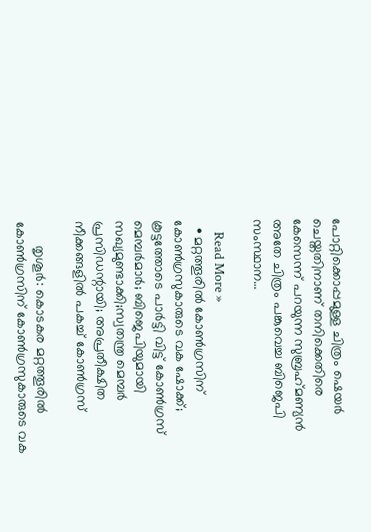പോറ്റിക്കൊപ്പമുള്ള ചിത്രം ഷെയര്‍ ചെയ്തതിനാണ് തനിക്കെതിരെ കേസെന്ന് പറയുന്ന സുബ്രഹ്‌മണ്യന്‍ അതേ ചിത്രം പങ്കുവെച്ച ബിജെപി സംസ്ഥാന…

    Read More »
  • മറ്റത്തൂരില്‍ കോണ്‍ഗ്രസിന് കോണ്‍ഗ്രസുകാരുടെ വക ഷോക്ക്; കൂട്ടത്തോടെ പാര്‍ട്ടി വിട്ട് കോണ്‍ഗ്രസ് മെമ്പര്‍മാര്‍; ബിജെപിയുമായി സഖ്യമുണ്ടാക്കി;സ്വതന്ത്ര മെമ്പര്‍ പ്രസിഡന്റായി; അപ്രതീക്ഷിത നീക്കങ്ങളില്‍ പകച്ച് കോണ്‍ഗ്രസ്

      തൃശൂര്‍: കൊടകര മറ്റത്തൂരില്‍ കോണ്‍ഗ്രസിന് കോണ്‍ഗ്രസുകാരുടെ വക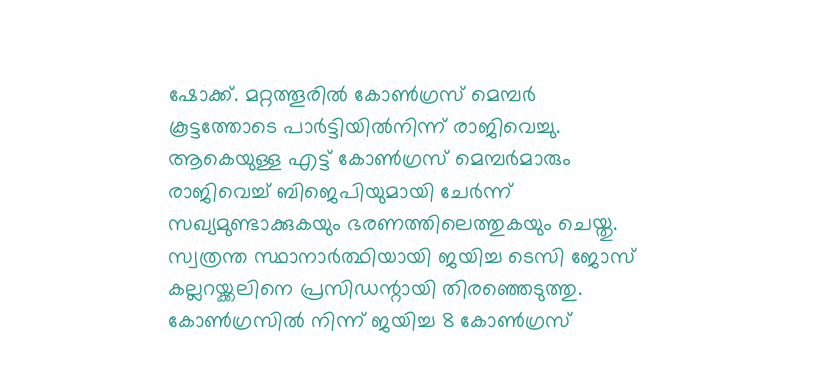ഷോക്ക്. മറ്റത്തൂരില്‍ കോണ്‍ഗ്രസ് മെമ്പര്‍ കൂട്ടത്തോടെ പാര്‍ട്ടിയില്‍നിന്ന് രാജിവെച്ചു. ആകെയുള്ള എട്ട് കോണ്‍ഗ്രസ് മെമ്പര്‍മാരും രാജിവെച്ച് ബിജെപിയുമായി ചേര്‍ന്ന് സഖ്യമുണ്ടാക്കുകയും ഭരണത്തിലെത്തുകയും ചെയ്തു. സ്വത്രന്ത സ്ഥാനാര്‍ത്ഥിയായി ജയിച്ച ടെസി ജോസ് കല്ലറയ്ക്കലിനെ പ്രസിഡന്റായി തിരഞ്ഞെടുത്തു. കോണ്‍ഗ്രസില്‍ നിന്ന് ജയിച്ച 8 കോണ്‍ഗ്രസ്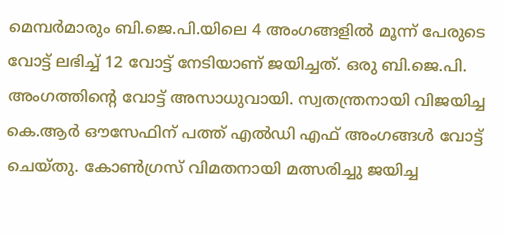മെമ്പര്‍മാരും ബി.ജെ.പി.യിലെ 4 അംഗങ്ങളില്‍ മൂന്ന് പേരുടെ വോട്ട് ലഭിച്ച് 12 വോട്ട് നേടിയാണ് ജയിച്ചത്. ഒരു ബി.ജെ.പി. അംഗത്തിന്റെ വോട്ട് അസാധുവായി. സ്വതന്ത്രനായി വിജയിച്ച കെ.ആര്‍ ഔസേഫിന് പത്ത് എല്‍ഡി എഫ് അംഗങ്ങള്‍ വോട്ട് ചെയ്തു. കോണ്‍ഗ്രസ് വിമതനായി മത്സരിച്ചു ജയിച്ച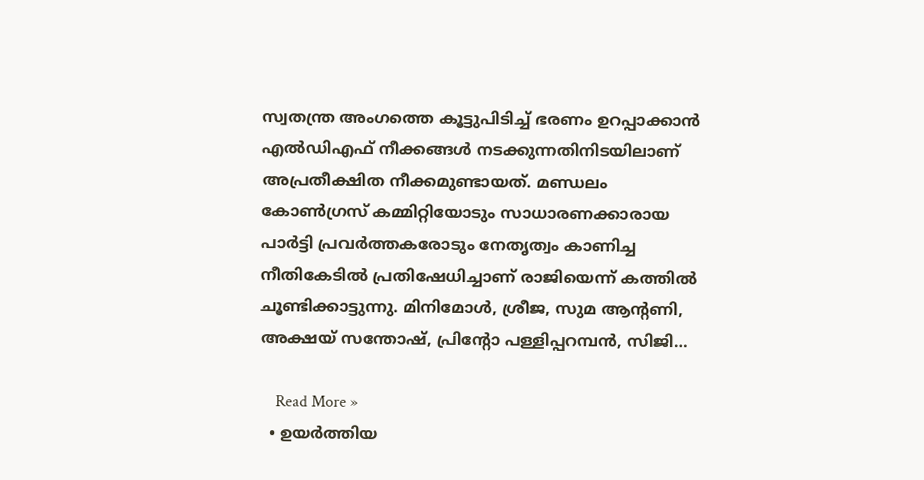സ്വതന്ത്ര അംഗത്തെ കൂട്ടുപിടിച്ച് ഭരണം ഉറപ്പാക്കാന്‍ എല്‍ഡിഎഫ് നീക്കങ്ങള്‍ നടക്കുന്നതിനിടയിലാണ് അപ്രതീക്ഷിത നീക്കമുണ്ടായത്. മണ്ഡലം കോണ്‍ഗ്രസ് കമ്മിറ്റിയോടും സാധാരണക്കാരായ പാര്‍ട്ടി പ്രവര്‍ത്തകരോടും നേതൃത്വം കാണിച്ച നീതികേടില്‍ പ്രതിഷേധിച്ചാണ് രാജിയെന്ന് കത്തില്‍ ചൂണ്ടിക്കാട്ടുന്നു. മിനിമോള്‍, ശ്രീജ, സുമ ആന്റണി, അക്ഷയ് സന്തോഷ്, പ്രിന്റോ പള്ളിപ്പറമ്പന്‍, സിജി…

    Read More »
  • ഉയര്‍ത്തിയ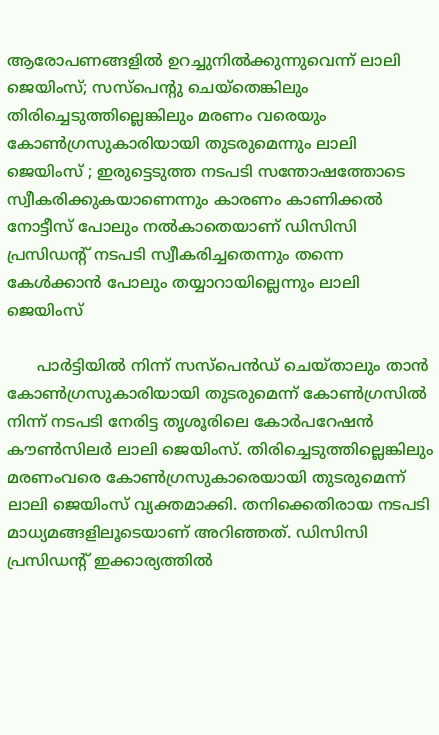ആരോപണങ്ങളില്‍ ഉറച്ചുനില്‍ക്കുന്നുവെന്ന് ലാലി ജെയിംസ്; സസ്‌പെന്റു ചെയ്‌തെങ്കിലും തിരിച്ചെടുത്തില്ലെങ്കിലും മരണം വരെയും കോണ്‍ഗ്രസുകാരിയായി തുടരുമെന്നും ലാലി ജെയിംസ് ; ഇരുട്ടെടുത്ത നടപടി സന്തോഷത്തോടെ സ്വീകരിക്കുകയാണെന്നും കാരണം കാണിക്കല്‍ നോട്ടീസ് പോലും നല്‍കാതെയാണ് ഡിസിസി പ്രസിഡന്റ് നടപടി സ്വീകരിച്ചതെന്നും തന്നെ കേള്‍ക്കാന്‍ പോലും തയ്യാറായില്ലെന്നും ലാലി ജെയിംസ്

      പാര്‍ട്ടിയില്‍ നിന്ന് സസ്‌പെന്‍ഡ് ചെയ്താലും താന്‍ കോണ്‍ഗ്രസുകാരിയായി തുടരുമെന്ന് കോണ്‍ഗ്രസില്‍ നിന്ന് നടപടി നേരിട്ട തൃശൂരിലെ കോര്‍പറേഷന്‍ കൗണ്‍സിലര്‍ ലാലി ജെയിംസ്. തിരിച്ചെടുത്തില്ലെങ്കിലും മരണംവരെ കോണ്‍ഗ്രസുകാരെയായി തുടരുമെന്ന് ലാലി ജെയിംസ് വ്യക്തമാക്കി. തനിക്കെതിരായ നടപടി മാധ്യമങ്ങളിലൂടെയാണ് അറിഞ്ഞത്. ഡിസിസി പ്രസിഡന്റ് ഇക്കാര്യത്തില്‍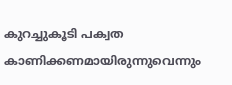കുറച്ചുകൂടി പക്വത കാണിക്കണമായിരുന്നുവെന്നും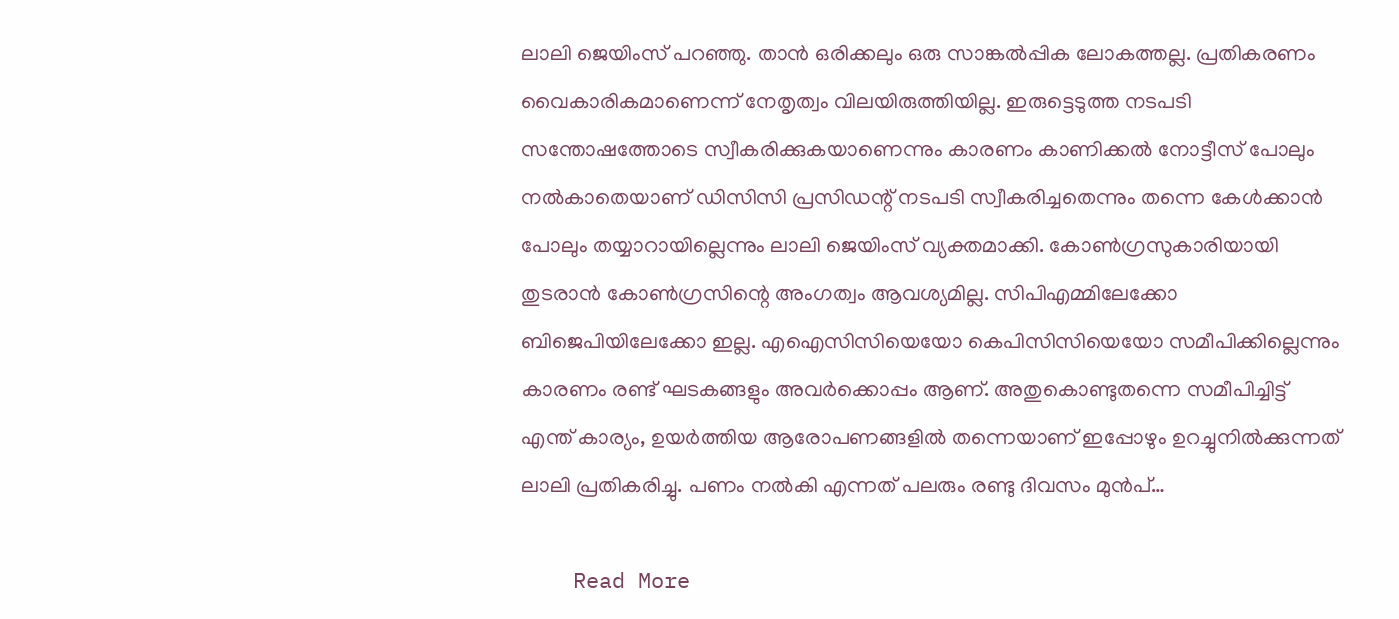ലാലി ജെയിംസ് പറഞ്ഞു. താന്‍ ഒരിക്കലും ഒരു സാങ്കല്‍പ്പിക ലോകത്തല്ല. പ്രതികരണം വൈകാരികമാണെന്ന് നേതൃത്വം വിലയിരുത്തിയില്ല. ഇരുട്ടെടുത്ത നടപടി സന്തോഷത്തോടെ സ്വീകരിക്കുകയാണെന്നും കാരണം കാണിക്കല്‍ നോട്ടീസ് പോലും നല്‍കാതെയാണ് ഡിസിസി പ്രസിഡന്റ് നടപടി സ്വീകരിച്ചതെന്നും തന്നെ കേള്‍ക്കാന്‍ പോലും തയ്യാറായില്ലെന്നും ലാലി ജെയിംസ് വ്യക്തമാക്കി. കോണ്‍ഗ്രസുകാരിയായി തുടരാന്‍ കോണ്‍ഗ്രസിന്റെ അംഗത്വം ആവശ്യമില്ല. സിപിഎമ്മിലേക്കോ ബിജെപിയിലേക്കോ ഇല്ല. എഐസിസിയെയോ കെപിസിസിയെയോ സമീപിക്കില്ലെന്നും കാരണം രണ്ട് ഘടകങ്ങളും അവര്‍ക്കൊപ്പം ആണ്. അതുകൊണ്ടുതന്നെ സമീപിച്ചിട്ട് എന്ത് കാര്യം, ഉയര്‍ത്തിയ ആരോപണങ്ങളില്‍ തന്നെയാണ് ഇപ്പോഴും ഉറച്ചുനില്‍ക്കുന്നത് ലാലി പ്രതികരിച്ചു. പണം നല്‍കി എന്നത് പലരും രണ്ടു ദിവസം മുന്‍പ്…

    Read More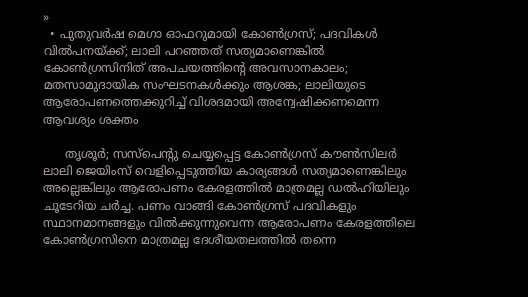»
  • പുതുവര്‍ഷ മെഗാ ഓഫറുമായി കോണ്‍ഗ്രസ്; പദവികള്‍ വില്‍പനയ്ക്ക്; ലാലി പറഞ്ഞത് സത്യമാണെങ്കില്‍ കോണ്‍ഗ്രസിനിത് അപചയത്തിന്റെ അവസാനകാലം; മതസാമുദായിക സംഘടനകള്‍ക്കും ആശങ്ക; ലാലിയുടെ ആരോപണത്തെക്കുറിച്ച് വിശദമായി അന്വേഷിക്കണമെന്ന ആവശ്യം ശക്തം

      തൃശൂര്‍; സസ്‌പെന്റു ചെയ്യപ്പെട്ട കോണ്‍ഗ്രസ് കൗണ്‍സിലര്‍ ലാലി ജെയിംസ് വെളിപ്പെടുത്തിയ കാര്യങ്ങള്‍ സത്യമാണെങ്കിലും അല്ലെങ്കിലും ആരോപണം കേരളത്തില്‍ മാത്രമല്ല ഡല്‍ഹിയിലും ചൂടേറിയ ചര്‍ച്ച. പണം വാങ്ങി കോണ്‍ഗ്രസ് പദവികളും സ്ഥാനമാനങ്ങളും വില്‍ക്കുന്നുവെന്ന ആരോപണം കേരളത്തിലെ കോണ്‍ഗ്രസിനെ മാത്രമല്ല ദേശീയതലത്തില്‍ തന്നെ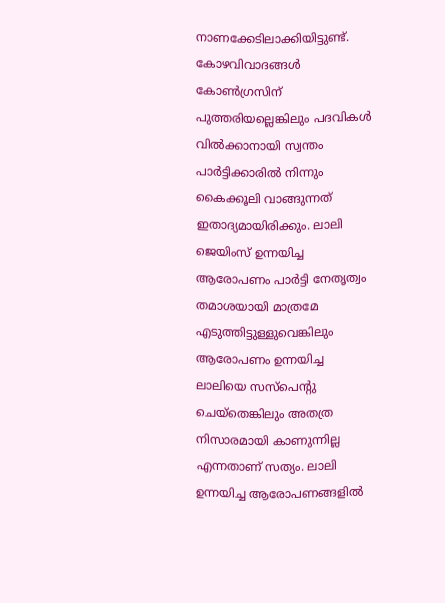നാണക്കേടിലാക്കിയിട്ടുണ്ട്. കോഴവിവാദങ്ങള്‍ കോണ്‍ഗ്രസിന് പുത്തരിയല്ലെങ്കിലും പദവികള്‍ വില്‍ക്കാനായി സ്വന്തം പാര്‍ട്ടിക്കാരില്‍ നിന്നും കൈക്കൂലി വാങ്ങുന്നത് ഇതാദ്യമായിരിക്കും. ലാലി ജെയിംസ് ഉന്നയിച്ച ആരോപണം പാര്‍ട്ടി നേതൃത്വം തമാശയായി മാത്രമേ എടുത്തിട്ടുള്ളുവെങ്കിലും ആരോപണം ഉന്നയിച്ച ലാലിയെ സസ്‌പെന്റു ചെയ്‌തെങ്കിലും അതത്ര നിസാരമായി കാണുന്നില്ല എന്നതാണ് സത്യം. ലാലി ഉന്നയിച്ച ആരോപണങ്ങളില്‍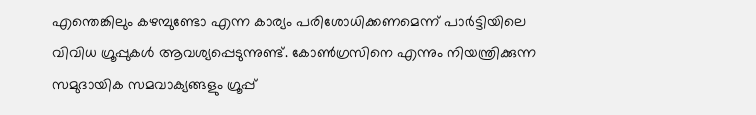എന്തെങ്കിലും കഴമ്പുണ്ടോ എന്ന കാര്യം പരിശോധിക്കണമെന്ന് പാര്‍ട്ടിയിലെ വിവിധ ഗ്രൂപ്പുകള്‍ ആവശ്യപ്പെടുന്നുണ്ട്. കോണ്‍ഗ്രസിനെ എന്നും നിയന്ത്രിക്കുന്ന സമുദായിക സമവാക്യങ്ങളും ഗ്രൂപ്പ്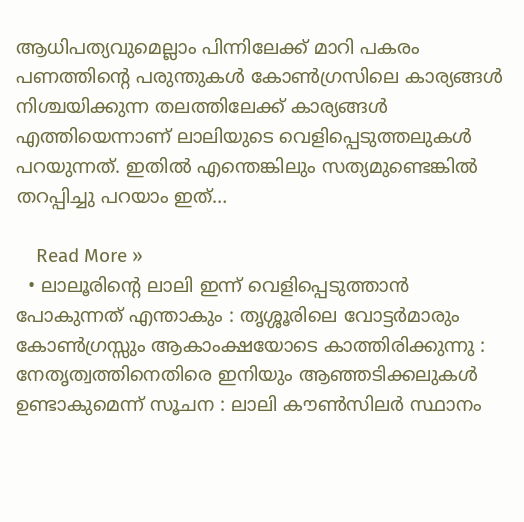ആധിപത്യവുമെല്ലാം പിന്നിലേക്ക് മാറി പകരം പണത്തിന്റെ പരുന്തുകള്‍ കോണ്‍ഗ്രസിലെ കാര്യങ്ങള്‍ നിശ്ചയിക്കുന്ന തലത്തിലേക്ക് കാര്യങ്ങള്‍ എത്തിയെന്നാണ് ലാലിയുടെ വെളിപ്പെടുത്തലുകള്‍ പറയുന്നത്. ഇതില്‍ എന്തെങ്കിലും സത്യമുണ്ടെങ്കില്‍ തറപ്പിച്ചു പറയാം ഇത്…

    Read More »
  • ലാലൂരിന്റെ ലാലി ഇന്ന് വെളിപ്പെടുത്താൻ പോകുന്നത് എന്താകും : തൃശ്ശൂരിലെ വോട്ടർമാരും കോൺഗ്രസ്സും ആകാംക്ഷയോടെ കാത്തിരിക്കുന്നു : നേതൃത്വത്തിനെതിരെ ഇനിയും ആഞ്ഞടിക്കലുകൾ ഉണ്ടാകുമെന്ന് സൂചന : ലാലി കൗൺസിലർ സ്ഥാനം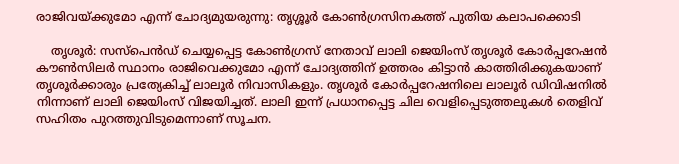രാജിവയ്ക്കുമോ എന്ന് ചോദ്യമുയരുന്നു: തൃശ്ശൂർ കോൺഗ്രസിനകത്ത് പുതിയ കലാപക്കൊടി

    തൃശൂർ: സസ്പെൻഡ് ചെയ്യപ്പെട്ട കോൺഗ്രസ് നേതാവ് ലാലി ജെയിംസ് തൃശൂർ കോർപ്പറേഷൻ കൗൺസിലർ സ്ഥാനം രാജിവെക്കുമോ എന്ന് ചോദ്യത്തിന് ഉത്തരം കിട്ടാൻ കാത്തിരിക്കുകയാണ് തൃശൂർക്കാരും പ്രത്യേകിച്ച് ലാലൂർ നിവാസികളും. തൃശൂർ കോർപ്പറേഷനിലെ ലാലൂർ ഡിവിഷനിൽ നിന്നാണ് ലാലി ജെയിംസ് വിജയിച്ചത്. ലാലി ഇന്ന് പ്രധാനപ്പെട്ട ചില വെളിപ്പെടുത്തലുകൾ തെളിവ് സഹിതം പുറത്തുവിടുമെന്നാണ് സൂചന.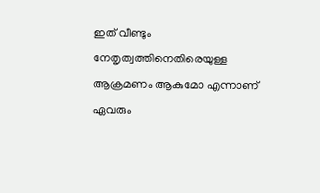ഇത് വീണ്ടും നേതൃത്വത്തിനെതിരെയുള്ള ആക്രമണം ആകുമോ എന്നാണ് ഏവരും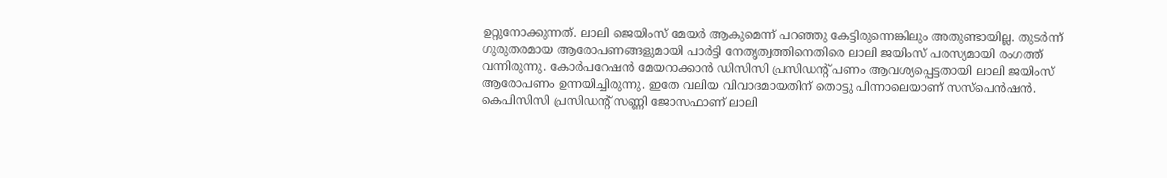ഉറ്റുനോക്കുന്നത്. ലാലി ജെയിംസ് മേയർ ആകുമെന്ന് പറഞ്ഞു കേട്ടിരുന്നെങ്കിലും അതുണ്ടായില്ല. തുടർന്ന് ഗുരുതരമായ ആരോപണങ്ങളുമായി പാർട്ടി നേതൃത്വത്തിനെതിരെ ലാലി ജയിംസ് പരസ്യമായി രംഗത്ത് വന്നിരുന്നു. കോർപറേഷൻ മേയറാക്കാൻ ഡിസിസി പ്രസിഡന്റ്‌ പണം ആവശ്യപ്പെട്ടതായി ലാലി ജയിംസ് ആരോപണം ഉന്നയിച്ചിരുന്നു. ഇതേ വലിയ വിവാദമായതിന് തൊട്ടു പിന്നാലെയാണ് സസ്പെൻഷൻ. കെപിസിസി പ്രസിഡന്റ് സണ്ണി ജോസഫാണ് ലാലി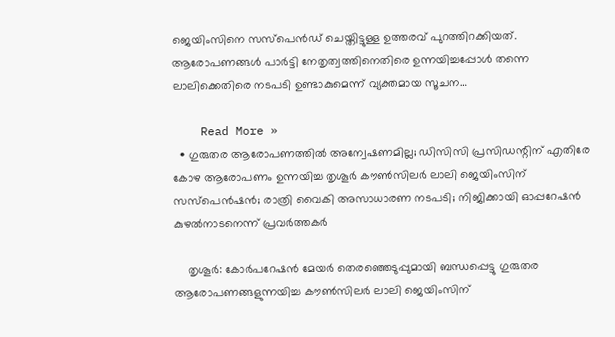ജെയിംസിനെ സസ്പെൻഡ് ചെയ്തിട്ടുള്ള ഉത്തരവ് പുറത്തിറക്കിയത്.   ആരോപണങ്ങൾ പാർട്ടി നേതൃത്വത്തിനെതിരെ ഉന്നയിച്ചപ്പോൾ തന്നെ ലാലിക്കെതിരെ നടപടി ഉണ്ടാകുമെന്ന് വ്യക്തമായ സൂചന…

    Read More »
  • ഗുരുതര ആരോപണത്തില്‍ അന്വേഷണമില്ല; ഡിസിസി പ്രസിഡന്റിന് എതിരേ കോഴ ആരോപണം ഉന്നയിച്ച തൃശൂര്‍ കൗണ്‍സിലര്‍ ലാലി ജെയിംസിന് സസ്‌പെന്‍ഷന്‍; രാത്രി വൈകി അസാധാരണ നടപടി; നിജിക്കായി ഓപ്പറേഷന്‍ കുഴല്‍നാടനെന്ന് പ്രവര്‍ത്തകര്‍

    തൃശൂര്‍: കോര്‍പറേഷന്‍ മേയര്‍ തെരഞ്ഞെടുപ്പുമായി ബന്ധപ്പെട്ടു ഗുരുതര ആരോപണങ്ങളുന്നയിച്ച കൗണ്‍സിലര്‍ ലാലി ജെയിംസിന്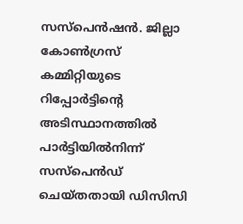സസ്‌പെന്‍ഷന്‍. ജില്ലാ കോണ്‍ഗ്രസ് കമ്മിറ്റിയുടെ റിപ്പോര്‍ട്ടിന്റെ അടിസ്ഥാനത്തില്‍ പാര്‍ട്ടിയില്‍നിന്ന് സസ്‌പെന്‍ഡ് ചെയ്തതായി ഡിസിസി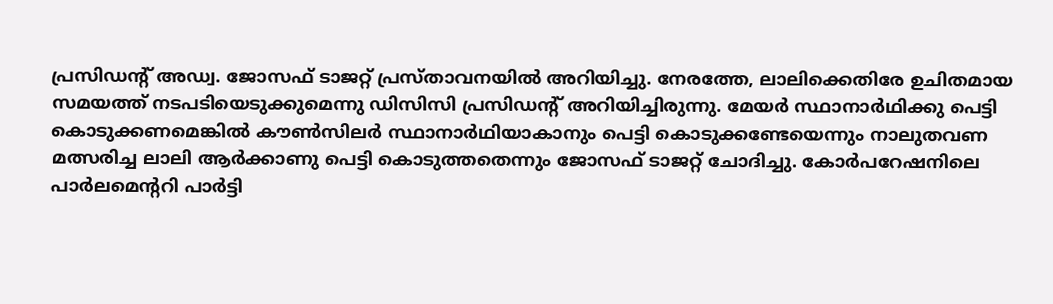പ്രസിഡന്റ് അഡ്വ. ജോസഫ് ടാജറ്റ് പ്രസ്താവനയില്‍ അറിയിച്ചു. നേരത്തേ, ലാലിക്കെതിരേ ഉചിതമായ സമയത്ത് നടപടിയെടുക്കുമെന്നു ഡിസിസി പ്രസിഡന്റ് അറിയിച്ചിരുന്നു. മേയര്‍ സ്ഥാനാര്‍ഥിക്കു പെട്ടി കൊടുക്കണമെങ്കില്‍ കൗണ്‍സിലര്‍ സ്ഥാനാര്‍ഥിയാകാനും പെട്ടി കൊടുക്കണ്ടേയെന്നും നാലുതവണ മത്സരിച്ച ലാലി ആര്‍ക്കാണു പെട്ടി കൊടുത്തതെന്നും ജോസഫ് ടാജറ്റ് ചോദിച്ചു. കോര്‍പറേഷനിലെ പാര്‍ലമെന്ററി പാര്‍ട്ടി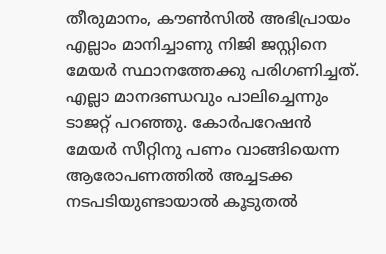തീരുമാനം, കൗണ്‍സില്‍ അഭിപ്രായം എല്ലാം മാനിച്ചാണു നിജി ജസ്റ്റിനെ മേയര്‍ സ്ഥാനത്തേക്കു പരിഗണിച്ചത്. എല്ലാ മാനദണ്ഡവും പാലിച്ചെന്നും ടാജറ്റ് പറഞ്ഞു. കോര്‍പറേഷന്‍ മേയര്‍ സീറ്റിനു പണം വാങ്ങിയെന്ന ആരോപണത്തില്‍ അച്ചടക്ക നടപടിയുണ്ടായാല്‍ കൂടുതല്‍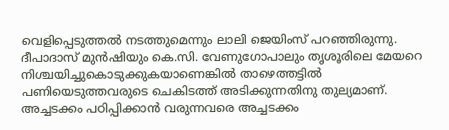വെളിപ്പെടുത്തല്‍ നടത്തുമെന്നും ലാലി ജെയിംസ് പറഞ്ഞിരുന്നു. ദീപാദാസ് മുന്‍ഷിയും കെ.സി. വേണുഗോപാലും തൃശൂരിലെ മേയറെ നിശ്ചയിച്ചുകൊടുക്കുകയാണെങ്കില്‍ താഴെത്തട്ടില്‍ പണിയെടുത്തവരുടെ ചെകിടത്ത് അടിക്കുന്നതിനു തുല്യമാണ്. അച്ചടക്കം പഠിപ്പിക്കാന്‍ വരുന്നവരെ അച്ചടക്കം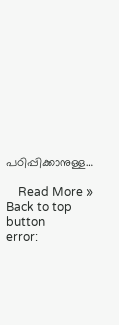പഠിപ്പിക്കാനുള്ള…

    Read More »
Back to top button
error: